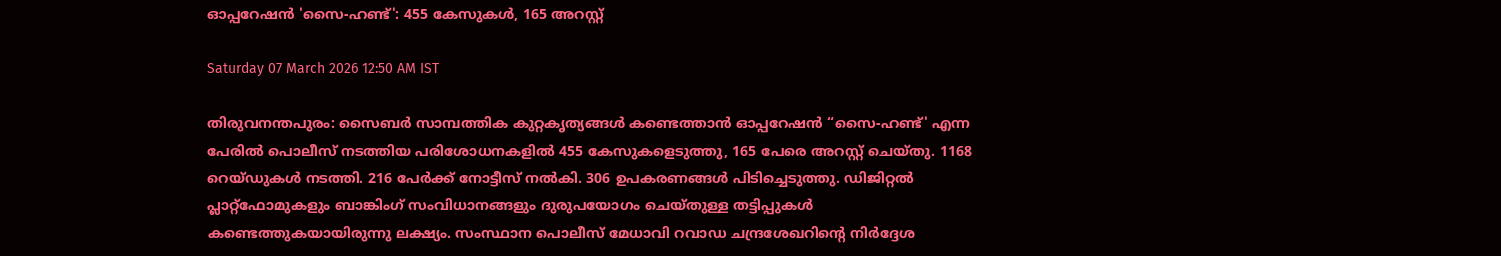ഓപ്പറേഷൻ 'സൈ-ഹണ്ട്': 455 കേസുകൾ, 165 അറസ്റ്റ്

Saturday 07 March 2026 12:50 AM IST

തിരുവനന്തപുരം: സൈബർ സാമ്പത്തിക കുറ്റകൃത്യങ്ങൾ കണ്ടെത്താൻ ഓപ്പറേഷൻ “സൈ-ഹണ്ട്' എന്ന പേരിൽ പൊലീസ് നടത്തിയ പരിശോധനകളിൽ 455 കേസുകളെടുത്തു, 165 പേരെ അറസ്റ്റ് ചെയ്തു. 1168 റെയ്‌ഡുകൾ നടത്തി. 216 പേർക്ക് നോട്ടീസ് നൽകി. 306 ഉപകരണങ്ങൾ പിടിച്ചെടുത്തു. ഡിജിറ്റൽ പ്ലാറ്റ്ഫോമുകളും ബാങ്കിംഗ് സംവിധാനങ്ങളും ദുരുപയോഗം ചെയ്തുള്ള തട്ടിപ്പുകൾ കണ്ടെത്തുകയായിരുന്നു ലക്ഷ്യം. സംസ്ഥാന പൊലീസ് മേധാവി റവാഡ ചന്ദ്രശേഖറിന്റെ നിർദ്ദേശ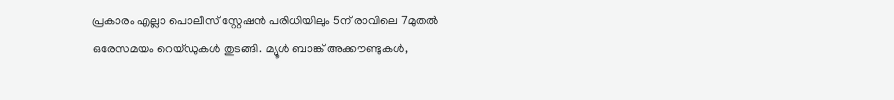പ്രകാരം എല്ലാ പൊലീസ് സ്റ്റേഷൻ പരിധിയിലും 5ന് രാവിലെ 7മുതൽ ഒരേസമയം റെയ്ഡുകൾ തുടങ്ങി. മ്യൂൾ ബാങ്ക് അക്കൗണ്ടുകൾ,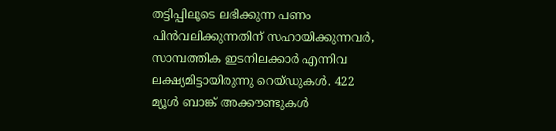തട്ടിപ്പിലൂടെ ലഭിക്കുന്ന പണം പിൻവലിക്കുന്നതിന് സഹായിക്കുന്നവർ, സാമ്പത്തിക ഇടനിലക്കാർ എന്നിവ ലക്ഷ്യമിട്ടായിരുന്നു റെയ്ഡുകൾ. 422 മ്യൂൾ ബാങ്ക് അക്കൗണ്ടുകൾ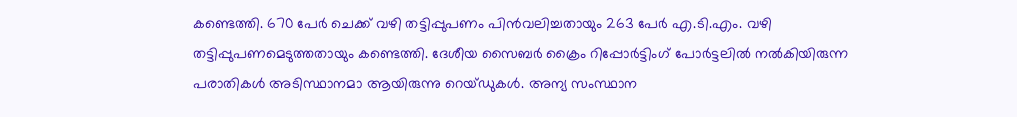കണ്ടെത്തി. 670 പേർ ചെക്ക് വഴി തട്ടിപ്പുപണം പിൻവലിച്ചതായും 263 പേർ എ.ടി.എം. വഴി തട്ടിപ്പുപണമെടുത്തതായും കണ്ടെത്തി. ദേശീയ സൈബർ ക്രൈം റിപ്പോർട്ടിംഗ് പോർട്ടലിൽ നൽകിയിരുന്ന പരാതികൾ അടിസ്ഥാനമാ ആയിരുന്നു റെയ്ഡുകൾ. അന്യ സംസ്ഥാന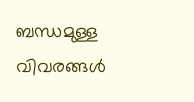ബന്ധമുള്ള വിവരങ്ങൾ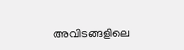അവിടങ്ങളിലെ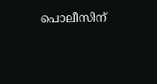പൊലീസിന്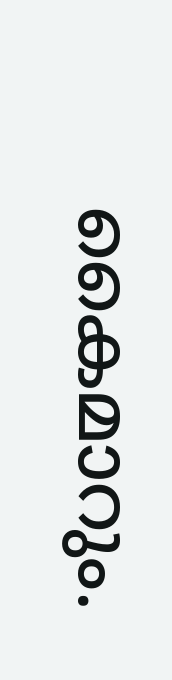കൈമാറും.